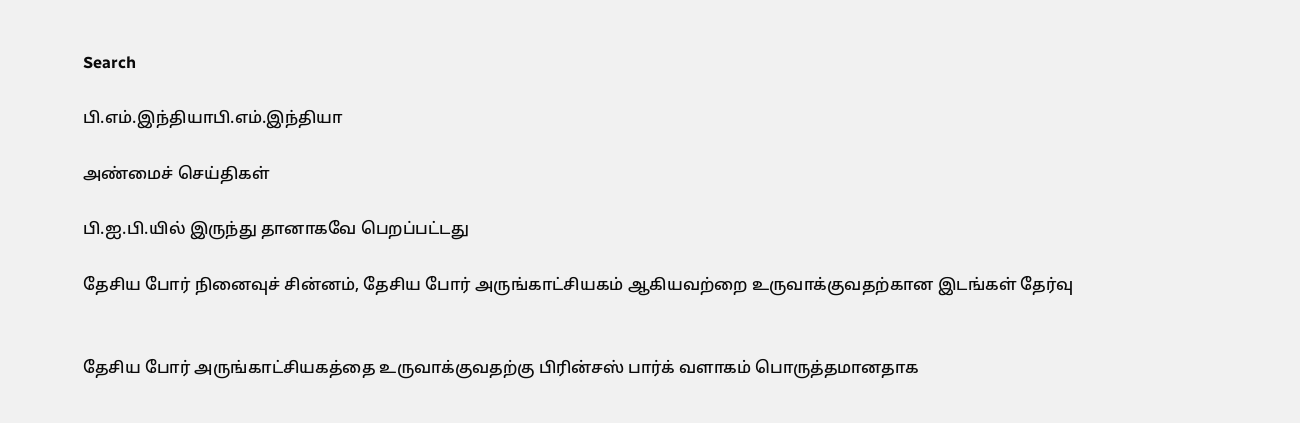Search

பி.எம்.இந்தியாபி.எம்.இந்தியா

அண்மைச் செய்திகள்

பி.ஐ.பி.யில் இருந்து தானாகவே பெறப்பட்டது

தேசிய போர் நினைவுச் சின்னம், தேசிய போர் அருங்காட்சியகம் ஆகியவற்றை உருவாக்குவதற்கான இடங்கள் தேர்வு


தேசிய போர் அருங்காட்சியகத்தை உருவாக்குவதற்கு பிரின்சஸ் பார்க் வளாகம் பொருத்தமானதாக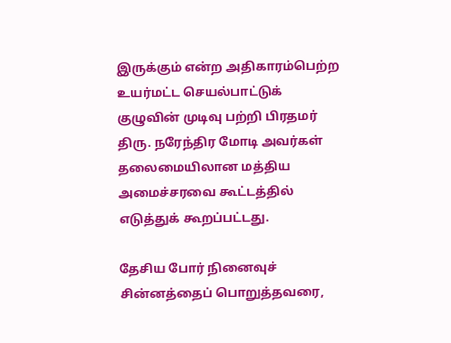இருக்கும் என்ற அதிகாரம்பெற்ற உயர்மட்ட செயல்பாட்டுக் குழுவின் முடிவு பற்றி பிரதமர் திரு. நரேந்திர மோடி அவர்கள் தலைமையிலான மத்திய அமைச்சரவை கூட்டத்தில் எடுத்துக் கூறப்பட்டது.

தேசிய போர் நினைவுச் சின்னத்தைப் பொறுத்தவரை,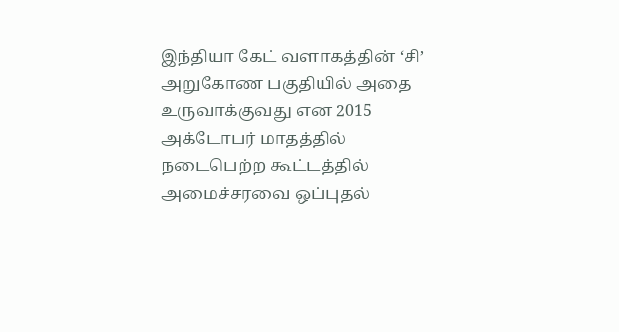இந்தியா கேட் வளாகத்தின் ‘சி’ அறுகோண பகுதியில் அதை உருவாக்குவது என 2015 அக்டோபர் மாதத்தில் நடைபெற்ற கூட்டத்தில் அமைச்சரவை ஒப்புதல்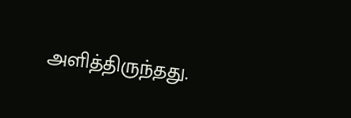அளித்திருந்தது.